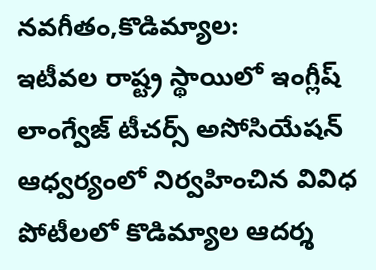నవగీతం,కొడిమ్యాల:
ఇటీవల రాష్ట్ర స్థాయిలో ఇంగ్లీష్ లాంగ్వేజ్ టీచర్స్ అసోసియేషన్ ఆధ్వర్యంలో నిర్వహించిన వివిధ పోటీలలో కొడిమ్యాల ఆదర్శ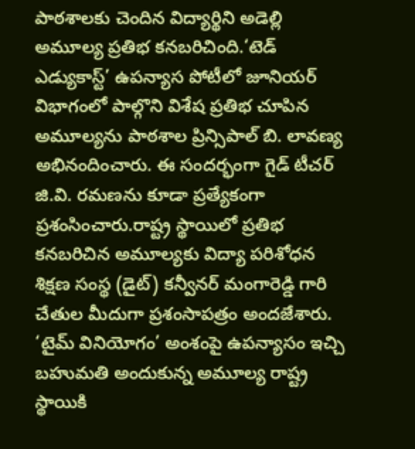పాఠశాలకు చెందిన విద్యార్థిని అడెల్లి అమూల్య ప్రతిభ కనబరిచింది.‘టెడ్ ఎడ్యుకాస్ట్’ ఉపన్యాస పోటీలో జూనియర్ విభాగంలో పాల్గొని విశేష ప్రతిభ చూపిన అమూల్యను పాఠశాల ప్రిన్సిపాల్ బి. లావణ్య అభినందించారు. ఈ సందర్భంగా గైడ్ టీచర్ జి.వి. రమణను కూడా ప్రత్యేకంగా ప్రశంసించారు.రాష్ట్ర స్థాయిలో ప్రతిభ కనబరిచిన అమూల్యకు విద్యా పరిశోధన శిక్షణ సంస్థ (డైట్) కన్వీనర్ మంగారెడ్డి గారి చేతుల మీదుగా ప్రశంసాపత్రం అందజేశారు. ‘టైమ్ వినియోగం’ అంశంపై ఉపన్యాసం ఇచ్చి బహుమతి అందుకున్న అమూల్య రాష్ట్ర స్థాయికి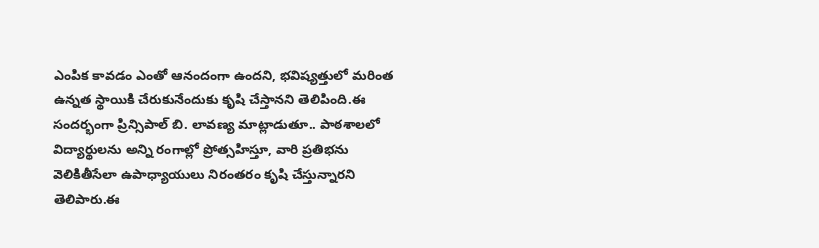ఎంపిక కావడం ఎంతో ఆనందంగా ఉందని, భవిష్యత్తులో మరింత ఉన్నత స్థాయికి చేరుకునేందుకు కృషి చేస్తానని తెలిపింది.ఈ సందర్భంగా ప్రిన్సిపాల్ బి. లావణ్య మాట్లాడుతూ.. పాఠశాలలో విద్యార్థులను అన్ని రంగాల్లో ప్రోత్సహిస్తూ, వారి ప్రతిభను వెలికితీసేలా ఉపాధ్యాయులు నిరంతరం కృషి చేస్తున్నారని తెలిపారు.ఈ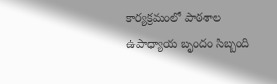కార్యక్రమంలో పాఠశాల ఉపాధ్యాయ బృందం సిబ్బంది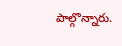పాల్గొన్నారు.